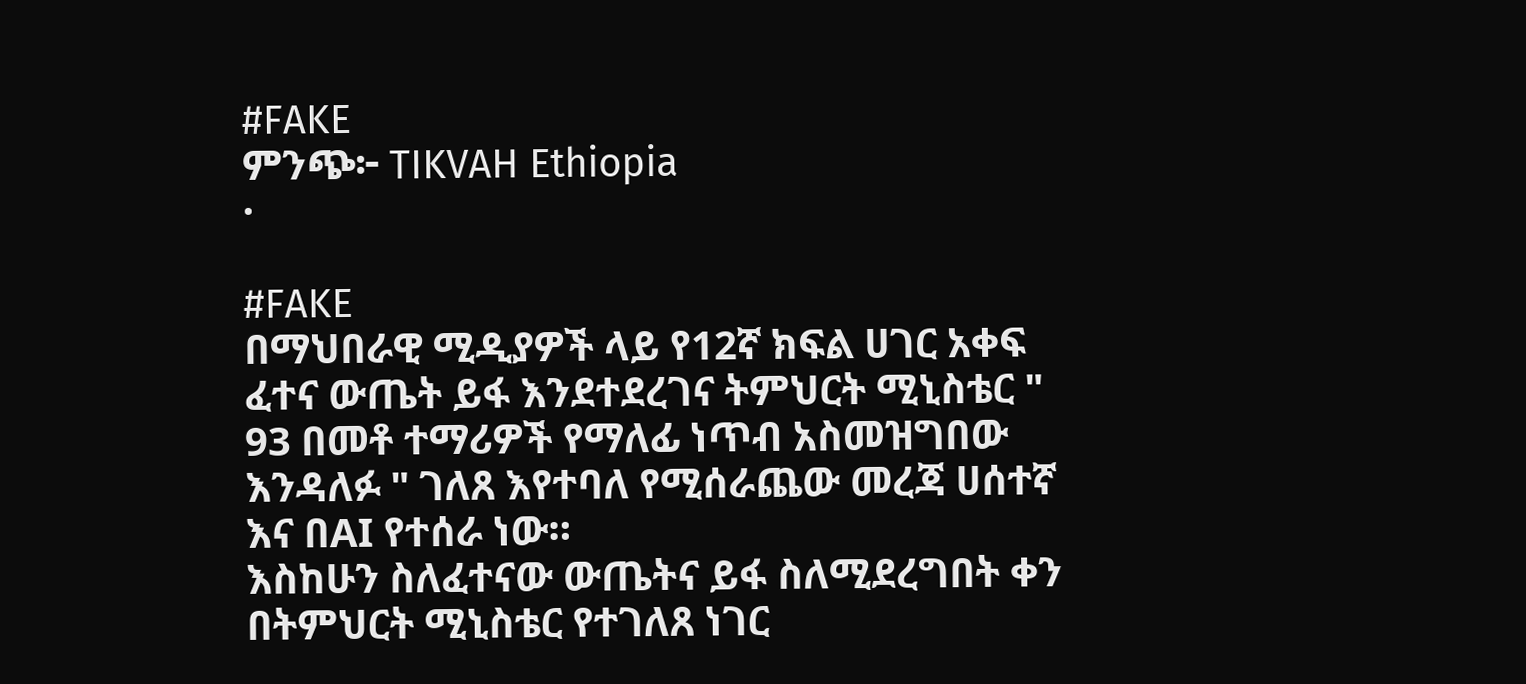#FAKE
ምንጭ፦ TIKVAH Ethiopia
·

#FAKE
በማህበራዊ ሚዲያዎች ላይ የ12ኛ ክፍል ሀገር አቀፍ ፈተና ውጤት ይፋ እንደተደረገና ትምህርት ሚኒስቴር " 93 በመቶ ተማሪዎች የማለፊ ነጥብ አስመዝግበው እንዳለፉ " ገለጸ እየተባለ የሚሰራጨው መረጃ ሀሰተኛ እና በAI የተሰራ ነው።
እስከሁን ስለፈተናው ውጤትና ይፋ ስለሚደረግበት ቀን በትምህርት ሚኒስቴር የተገለጸ ነገር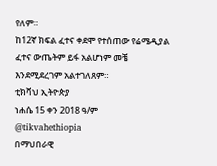የለም።
ከ12ኛ ክፍል ፈተና ቀደሞ የተሰጠው የሬሜዲያል ፈተና ውጤትም ይፋ አልሆነም መቼ እንደሚደረገም አልተገለጸም።
ቲክቫህ ኢትዮጵያ
ነሐሴ 15 ቀን 2018 ዓ/ም
@tikvahethiopia
በማህበራዊ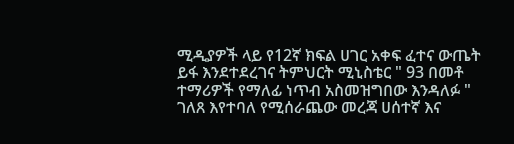ሚዲያዎች ላይ የ12ኛ ክፍል ሀገር አቀፍ ፈተና ውጤት ይፋ እንደተደረገና ትምህርት ሚኒስቴር " 93 በመቶ ተማሪዎች የማለፊ ነጥብ አስመዝግበው እንዳለፉ " ገለጸ እየተባለ የሚሰራጨው መረጃ ሀሰተኛ እና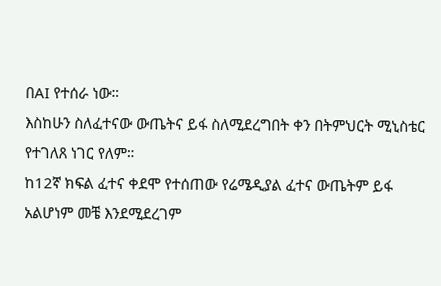በAI የተሰራ ነው።
እስከሁን ስለፈተናው ውጤትና ይፋ ስለሚደረግበት ቀን በትምህርት ሚኒስቴር የተገለጸ ነገር የለም።
ከ12ኛ ክፍል ፈተና ቀደሞ የተሰጠው የሬሜዲያል ፈተና ውጤትም ይፋ አልሆነም መቼ እንደሚደረገም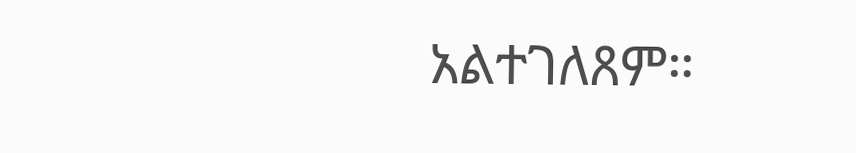አልተገለጸም።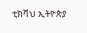ቲክቫህ ኢትዮጵያ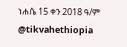ነሐሴ 15 ቀን 2018 ዓ/ም
@tikvahethiopia